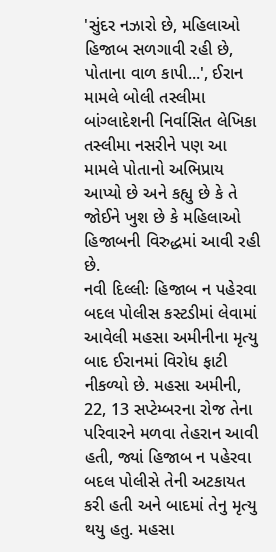'સુંદર નઝારો છે, મહિલાઓ હિજાબ સળગાવી રહી છે, પોતાના વાળ કાપી...', ઈરાન મામલે બોલી તસ્લીમા
બાંગ્લાદેશની નિર્વાસિત લેખિકા તસ્લીમા નસરીને પણ આ મામલે પોતાનો અભિપ્રાય આપ્યો છે અને કહ્યુ છે કે તે જોઈને ખુશ છે કે મહિલાઓ હિજાબની વિરુદ્ધમાં આવી રહી છે.
નવી દિલ્લીઃ હિજાબ ન પહેરવા બદલ પોલીસ કસ્ટડીમાં લેવામાં આવેલી મહસા અમીનીના મૃત્યુ બાદ ઈરાનમાં વિરોધ ફાટી નીકળ્યો છે. મહસા અમીની, 22, 13 સપ્ટેમ્બરના રોજ તેના પરિવારને મળવા તેહરાન આવી હતી, જ્યાં હિજાબ ન પહેરવા બદલ પોલીસે તેની અટકાયત કરી હતી અને બાદમાં તેનુ મૃત્યુ થયુ હતુ. મહસા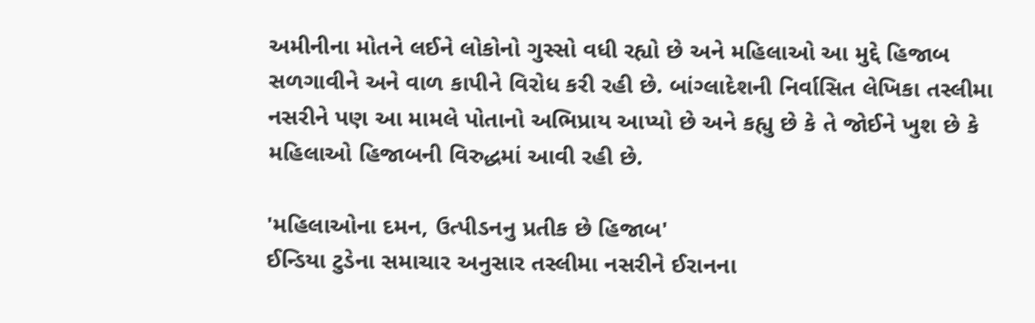અમીનીના મોતને લઈને લોકોનો ગુસ્સો વધી રહ્યો છે અને મહિલાઓ આ મુદ્દે હિજાબ સળગાવીને અને વાળ કાપીને વિરોધ કરી રહી છે. બાંગ્લાદેશની નિર્વાસિત લેખિકા તસ્લીમા નસરીને પણ આ મામલે પોતાનો અભિપ્રાય આપ્યો છે અને કહ્યુ છે કે તે જોઈને ખુશ છે કે મહિલાઓ હિજાબની વિરુદ્ધમાં આવી રહી છે.

'મહિલાઓના દમન, ઉત્પીડનનુ પ્રતીક છે હિજાબ'
ઈન્ડિયા ટુડેના સમાચાર અનુસાર તસ્લીમા નસરીને ઈરાનના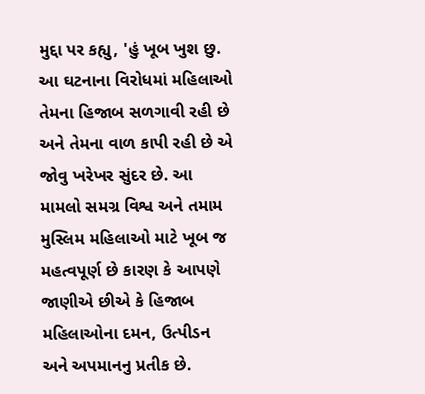મુદ્દા પર કહ્યુ, 'હું ખૂબ ખુશ છુ. આ ઘટનાના વિરોધમાં મહિલાઓ તેમના હિજાબ સળગાવી રહી છે અને તેમના વાળ કાપી રહી છે એ જોવુ ખરેખર સુંદર છે. આ મામલો સમગ્ર વિશ્વ અને તમામ મુસ્લિમ મહિલાઓ માટે ખૂબ જ મહત્વપૂર્ણ છે કારણ કે આપણે જાણીએ છીએ કે હિજાબ મહિલાઓના દમન, ઉત્પીડન અને અપમાનનુ પ્રતીક છે.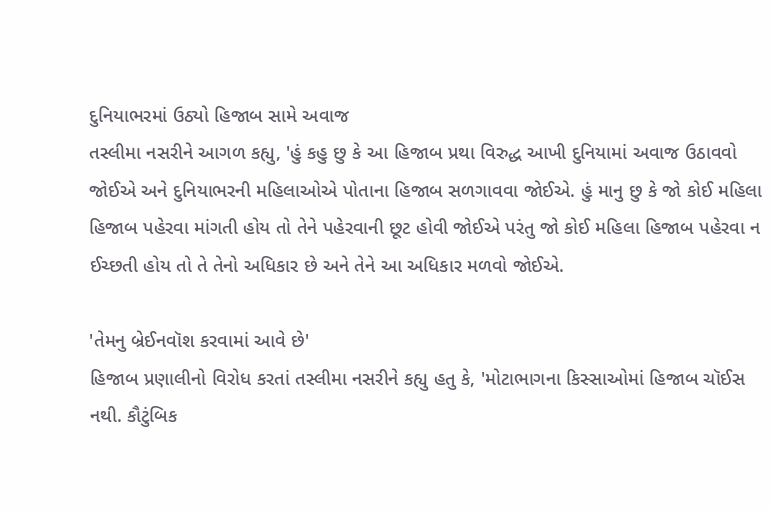દુનિયાભરમાં ઉઠ્યો હિજાબ સામે અવાજ
તસ્લીમા નસરીને આગળ કહ્યુ, 'હું કહુ છુ કે આ હિજાબ પ્રથા વિરુદ્ધ આખી દુનિયામાં અવાજ ઉઠાવવો જોઈએ અને દુનિયાભરની મહિલાઓએ પોતાના હિજાબ સળગાવવા જોઈએ. હું માનુ છુ કે જો કોઈ મહિલા હિજાબ પહેરવા માંગતી હોય તો તેને પહેરવાની છૂટ હોવી જોઈએ પરંતુ જો કોઈ મહિલા હિજાબ પહેરવા ન ઈચ્છતી હોય તો તે તેનો અધિકાર છે અને તેને આ અધિકાર મળવો જોઈએ.

'તેમનુ બ્રેઈનવૉશ કરવામાં આવે છે'
હિજાબ પ્રણાલીનો વિરોધ કરતાં તસ્લીમા નસરીને કહ્યુ હતુ કે, 'મોટાભાગના કિસ્સાઓમાં હિજાબ ચૉઈસ નથી. કૌટુંબિક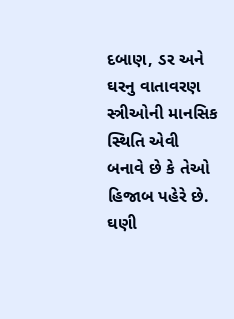દબાણ, ડર અને ઘરનુ વાતાવરણ સ્ત્રીઓની માનસિક સ્થિતિ એવી બનાવે છે કે તેઓ હિજાબ પહેરે છે. ઘણી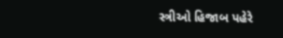સ્ત્રીઓ હિજાબ પહેરે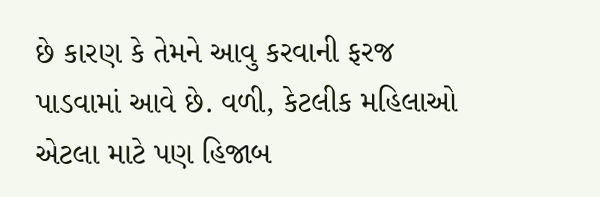છે કારણ કે તેમને આવુ કરવાની ફરજ પાડવામાં આવે છે. વળી, કેટલીક મહિલાઓ એટલા માટે પણ હિજાબ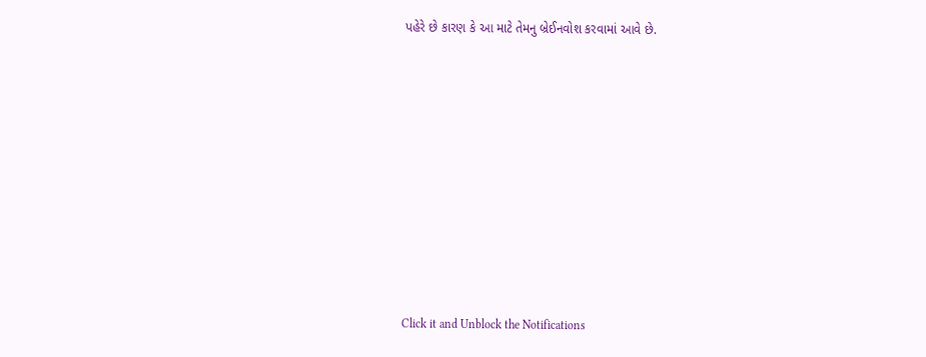પહેરે છે કારણ કે આ માટે તેમનુ બ્રેઈનવોશ કરવામાં આવે છે.












Click it and Unblock the Notifications